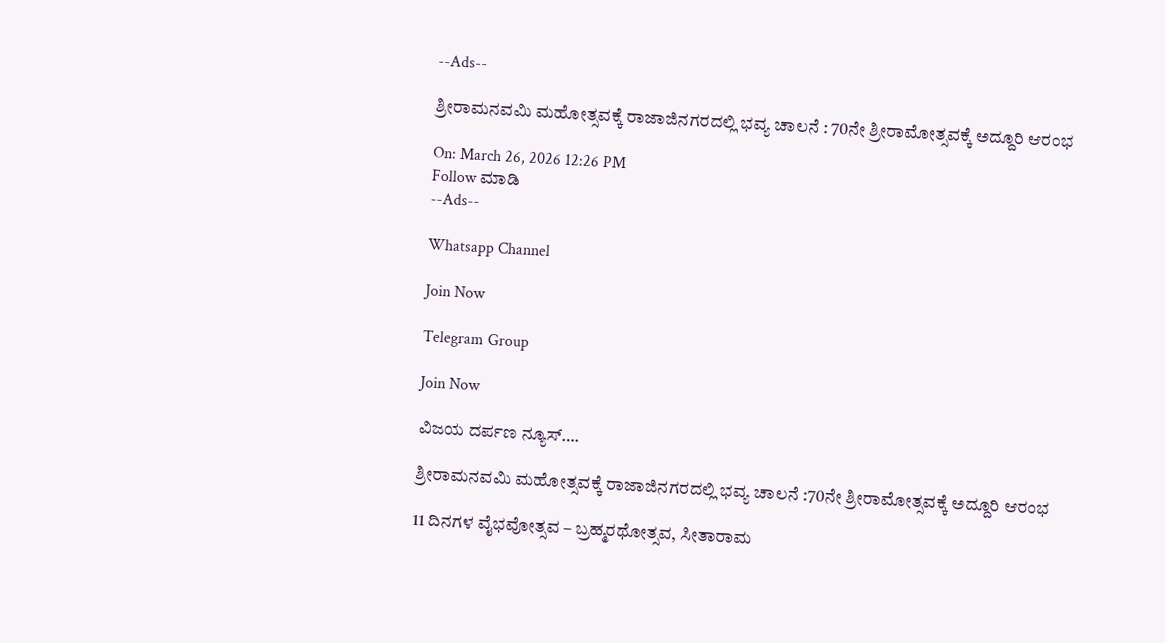--Ads--

ಶ್ರೀರಾಮನವಮಿ ಮಹೋತ್ಸವಕ್ಕೆ ರಾಜಾಜಿನಗರದಲ್ಲಿ ಭವ್ಯ ಚಾಲನೆ : 70ನೇ ಶ್ರೀರಾಮೋತ್ಸವಕ್ಕೆ ಅದ್ದೂರಿ ಆರಂಭ

On: March 26, 2026 12:26 PM
Follow ಮಾಡಿ
--Ads--

Whatsapp Channel

Join Now

Telegram Group

Join Now

ವಿಜಯ ದರ್ಪಣ ನ್ಯೂಸ್….

ಶ್ರೀರಾಮನವಮಿ ಮಹೋತ್ಸವಕ್ಕೆ ರಾಜಾಜಿನಗರದಲ್ಲಿ ಭವ್ಯ ಚಾಲನೆ :70ನೇ ಶ್ರೀರಾಮೋತ್ಸವಕ್ಕೆ ಅದ್ದೂರಿ ಆರಂಭ

11 ದಿನಗಳ ವೈಭವೋತ್ಸವ – ಬ್ರಹ್ಮರಥೋತ್ಸವ, ಸೀತಾರಾಮ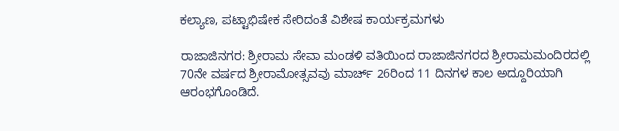ಕಲ್ಯಾಣ, ಪಟ್ಟಾಭಿಷೇಕ ಸೇರಿದಂತೆ ವಿಶೇಷ ಕಾರ್ಯಕ್ರಮಗಳು

ರಾಜಾಜಿನಗರ: ಶ್ರೀರಾಮ ಸೇವಾ ಮಂಡಳಿ ವತಿಯಿಂದ ರಾಜಾಜಿನಗರದ ಶ್ರೀರಾಮಮಂದಿರದಲ್ಲಿ 70ನೇ ವರ್ಷದ ಶ್ರೀರಾಮೋತ್ಸವವು ಮಾರ್ಚ್ 26ರಿಂದ 11 ದಿನಗಳ ಕಾಲ ಅದ್ದೂರಿಯಾಗಿ ಆರಂಭಗೊಂಡಿದೆ.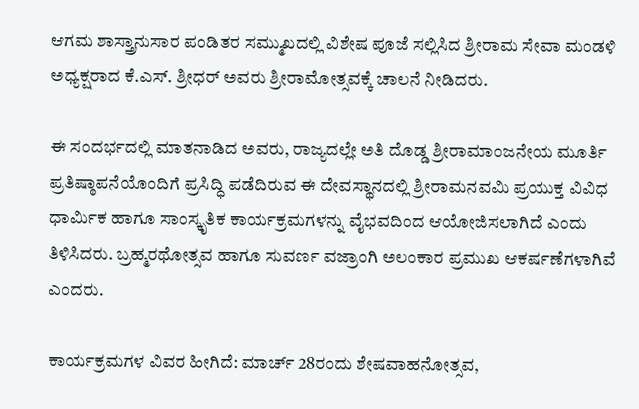ಆಗಮ ಶಾಸ್ತ್ರಾನುಸಾರ ಪಂಡಿತರ ಸಮ್ಮುಖದಲ್ಲಿ ವಿಶೇಷ ಪೂಜೆ ಸಲ್ಲಿಸಿದ ಶ್ರೀರಾಮ ಸೇವಾ ಮಂಡಳಿ ಅಧ್ಯಕ್ಷರಾದ ಕೆ.ಎಸ್. ಶ್ರೀಧರ್ ಅವರು ಶ್ರೀರಾಮೋತ್ಸವಕ್ಕೆ ಚಾಲನೆ ನೀಡಿದರು.

ಈ ಸಂದರ್ಭದಲ್ಲಿ ಮಾತನಾಡಿದ ಅವರು, ರಾಜ್ಯದಲ್ಲೇ ಅತಿ ದೊಡ್ಡ ಶ್ರೀರಾಮಾಂಜನೇಯ ಮೂರ್ತಿ ಪ್ರತಿಷ್ಠಾಪನೆಯೊಂದಿಗೆ ಪ್ರಸಿದ್ಧಿ ಪಡೆದಿರುವ ಈ ದೇವಸ್ಥಾನದಲ್ಲಿ ಶ್ರೀರಾಮನವಮಿ ಪ್ರಯುಕ್ತ ವಿವಿಧ ಧಾರ್ಮಿಕ ಹಾಗೂ ಸಾಂಸ್ಕೃತಿಕ ಕಾರ್ಯಕ್ರಮಗಳನ್ನು ವೈಭವದಿಂದ ಆಯೋಜಿಸಲಾಗಿದೆ ಎಂದು ತಿಳಿಸಿದರು. ಬ್ರಹ್ಮರಥೋತ್ಸವ ಹಾಗೂ ಸುವರ್ಣ ವಜ್ರಾಂಗಿ ಅಲಂಕಾರ ಪ್ರಮುಖ ಆಕರ್ಷಣೆಗಳಾಗಿವೆ ಎಂದರು.

ಕಾರ್ಯಕ್ರಮಗಳ ವಿವರ ಹೀಗಿದೆ: ಮಾರ್ಚ್ 28ರಂದು ಶೇಷವಾಹನೋತ್ಸವ,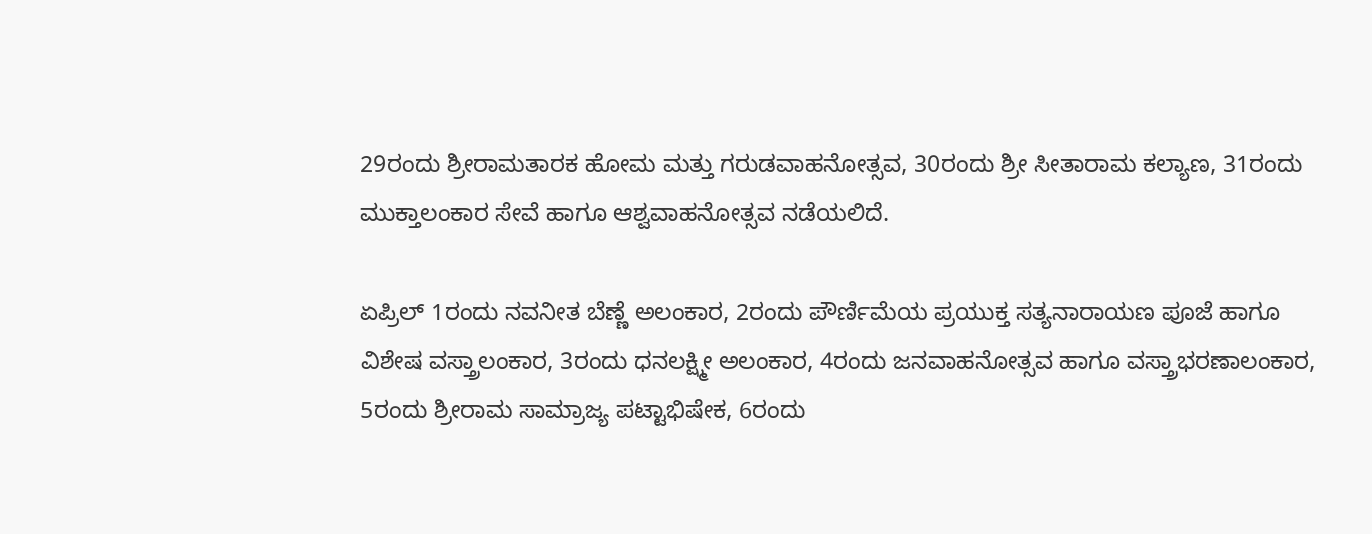29ರಂದು ಶ್ರೀರಾಮತಾರಕ ಹೋಮ ಮತ್ತು ಗರುಡವಾಹನೋತ್ಸವ, 30ರಂದು ಶ್ರೀ ಸೀತಾರಾಮ ಕಲ್ಯಾಣ, 31ರಂದು ಮುಕ್ತಾಲಂಕಾರ ಸೇವೆ ಹಾಗೂ ಆಶ್ವವಾಹನೋತ್ಸವ ನಡೆಯಲಿದೆ.

ಏಪ್ರಿಲ್ 1ರಂದು ನವನೀತ ಬೆಣ್ಣೆ ಅಲಂಕಾರ, 2ರಂದು ಪೌರ್ಣಿಮೆಯ ಪ್ರಯುಕ್ತ ಸತ್ಯನಾರಾಯಣ ಪೂಜೆ ಹಾಗೂ ವಿಶೇಷ ವಸ್ತ್ರಾಲಂಕಾರ, 3ರಂದು ಧನಲಕ್ಷ್ಮೀ ಅಲಂಕಾರ, 4ರಂದು ಜನವಾಹನೋತ್ಸವ ಹಾಗೂ ವಸ್ತ್ರಾಭರಣಾಲಂಕಾರ, 5ರಂದು ಶ್ರೀರಾಮ ಸಾಮ್ರಾಜ್ಯ ಪಟ್ಟಾಭಿಷೇಕ, 6ರಂದು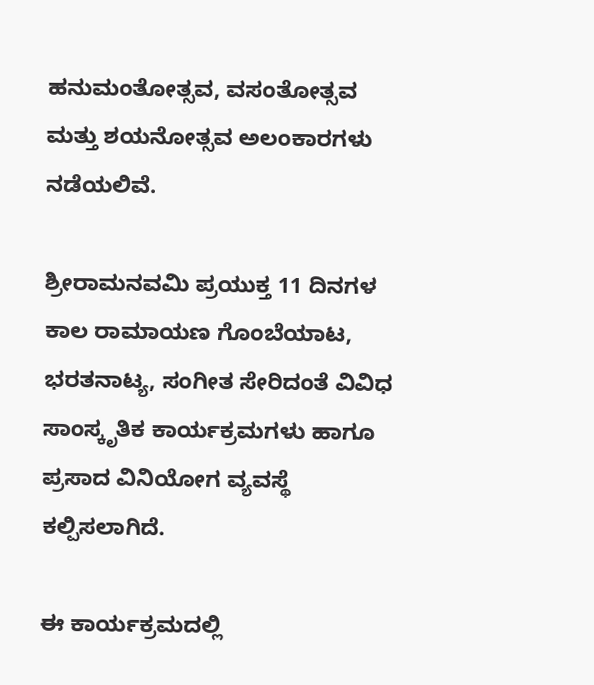ಹನುಮಂತೋತ್ಸವ, ವಸಂತೋತ್ಸವ ಮತ್ತು ಶಯನೋತ್ಸವ ಅಲಂಕಾರಗಳು ನಡೆಯಲಿವೆ.

ಶ್ರೀರಾಮನವಮಿ ಪ್ರಯುಕ್ತ 11 ದಿನಗಳ ಕಾಲ ರಾಮಾಯಣ ಗೊಂಬೆಯಾಟ, ಭರತನಾಟ್ಯ, ಸಂಗೀತ ಸೇರಿದಂತೆ ವಿವಿಧ ಸಾಂಸ್ಕೃತಿಕ ಕಾರ್ಯಕ್ರಮಗಳು ಹಾಗೂ ಪ್ರಸಾದ ವಿನಿಯೋಗ ವ್ಯವಸ್ಥೆ ಕಲ್ಪಿಸಲಾಗಿದೆ.

ಈ ಕಾರ್ಯಕ್ರಮದಲ್ಲಿ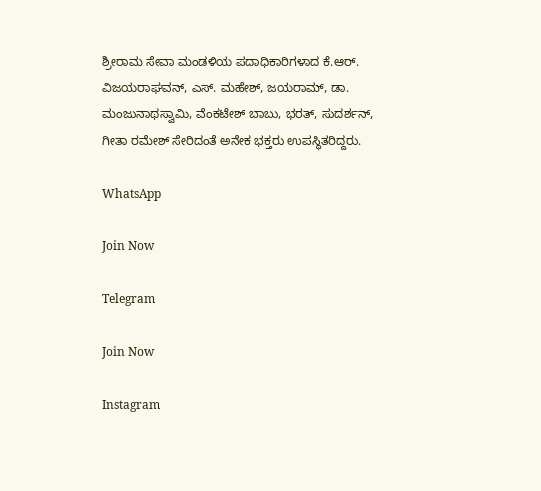ಶ್ರೀರಾಮ ಸೇವಾ ಮಂಡಳಿಯ ಪದಾಧಿಕಾರಿಗಳಾದ ಕೆ.ಆರ್. ವಿಜಯರಾಘವನ್, ಎಸ್. ಮಹೇಶ್, ಜಯರಾಮ್, ಡಾ. ಮಂಜುನಾಥಸ್ವಾಮಿ, ವೆಂಕಟೇಶ್ ಬಾಬು, ಭರತ್, ಸುದರ್ಶನ್, ಗೀತಾ ರಮೇಶ್ ಸೇರಿದಂತೆ ಅನೇಕ ಭಕ್ತರು ಉಪಸ್ಥಿತರಿದ್ದರು.

WhatsApp

Join Now

Telegram

Join Now

Instagram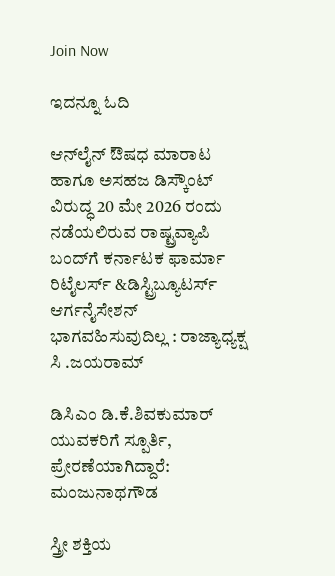Join Now

ಇದನ್ನೂ ಓದಿ

ಆನ್‌ಲೈನ್ ಔಷಧ ಮಾರಾಟ ಹಾಗೂ ಅಸಹಜ ಡಿಸ್ಕೌಂಟ್ ವಿರುದ್ಧ 20 ಮೇ 2026 ರಂದು ನಡೆಯಲಿರುವ ರಾಷ್ಟ್ರವ್ಯಾಪಿ ಬಂದ್‌ಗೆ ಕರ್ನಾಟಕ ಫಾರ್ಮಾ ರಿಟೈಲರ್ಸ್ &ಡಿಸ್ಟ್ರಿಬ್ಯೂಟರ್ಸ್ ಆರ್ಗನೈಸೇಶನ್ ಭಾಗವಹಿಸುವುದಿಲ್ಲ : ರಾಜ್ಯಾಧ್ಯಕ್ಷ  ಸಿ .ಜಯರಾಮ್

ಡಿಸಿಎಂ ಡಿ.ಕೆ.ಶಿವಕುಮಾರ್  ಯುವಕರಿಗೆ ಸ್ಪೂರ್ತಿ, ಪ್ರೇರಣೆಯಾಗಿದ್ದಾರೆ: ಮಂಜುನಾಥಗೌಡ

ಸ್ತ್ರೀ ಶಕ್ತಿಯ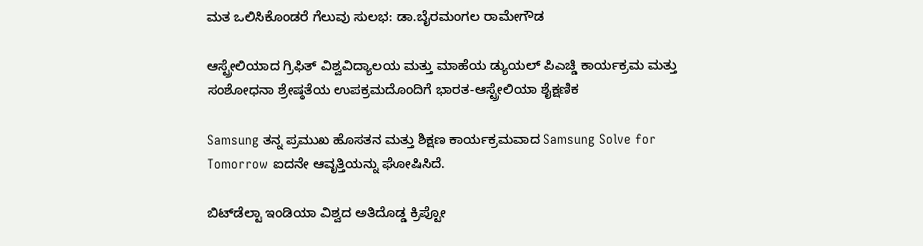ಮತ ಒಲಿಸಿಕೊಂಡರೆ ಗೆಲುವು ಸುಲಭ: ಡಾ.ಬೈರಮಂಗಲ ರಾಮೇಗೌಡ

ಆಸ್ಟ್ರೇಲಿಯಾದ ಗ್ರಿಫಿತ್ ವಿಶ್ವವಿದ್ಯಾಲಯ ಮತ್ತು ಮಾಹೆಯ ಡ್ಯುಯಲ್ ಪಿಎಚ್ಡಿ ಕಾರ್ಯಕ್ರಮ ಮತ್ತು ಸಂಶೋಧನಾ ಶ್ರೇಷ್ಠತೆಯ ಉಪಕ್ರಮದೊಂದಿಗೆ ಭಾರತ-ಆಸ್ಟ್ರೇಲಿಯಾ ಶೈಕ್ಷಣಿಕ

Samsung ತನ್ನ ಪ್ರಮುಖ ಹೊಸತನ ಮತ್ತು ಶಿಕ್ಷಣ ಕಾರ್ಯಕ್ರಮವಾದ Samsung Solve for Tomorrow ಐದನೇ ಆವೃತ್ತಿಯನ್ನು ಘೋಷಿಸಿದೆ.

ಬಿಟ್‌ಡೆಲ್ಟಾ ಇಂಡಿಯಾ ವಿಶ್ವದ ಅತಿದೊಡ್ಡ ಕ್ರಿಪ್ಟೋ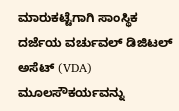ಮಾರುಕಟ್ಟೆಗಾಗಿ ಸಾಂಸ್ಥಿಕ ದರ್ಜೆಯ ವರ್ಚುವಲ್ ಡಿಜಿಟಲ್ ಅಸೆಟ್ (VDA) ಮೂಲಸೌಕರ್ಯವನ್ನು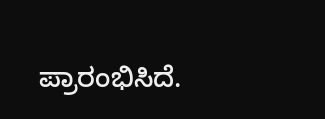ಪ್ರಾರಂಭಿಸಿದೆ.